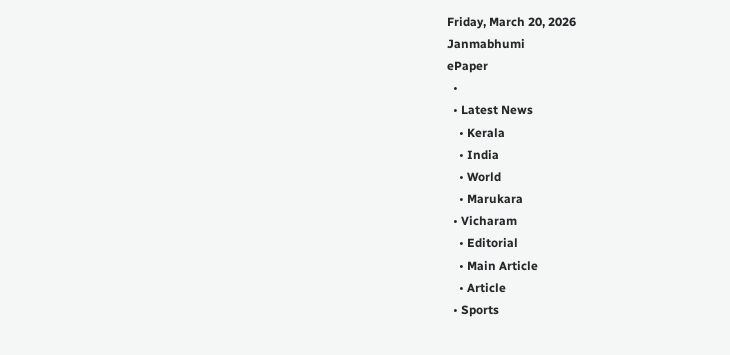Friday, March 20, 2026
Janmabhumi
ePaper
  •
  • Latest News
    • Kerala
    • India
    • World
    • Marukara
  • Vicharam
    • Editorial
    • Main Article
    • Article
  • Sports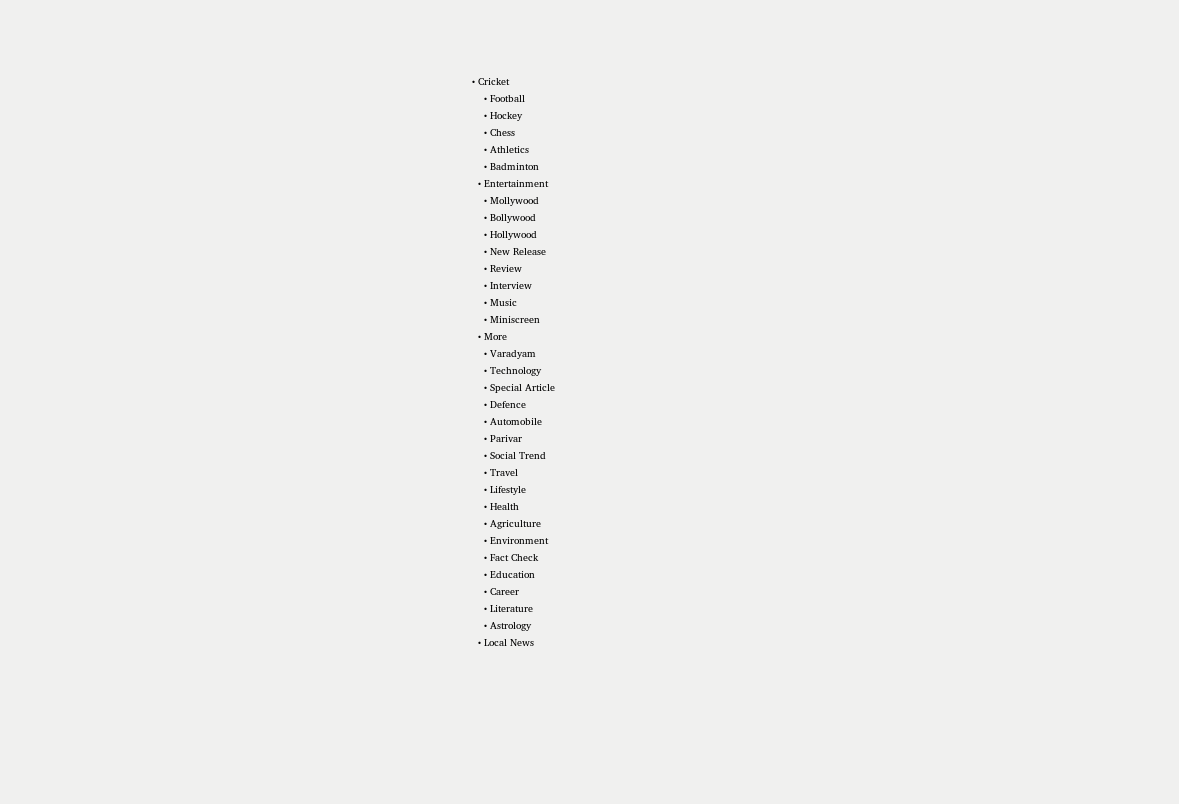• Cricket
    • Football
    • Hockey
    • Chess
    • Athletics
    • Badminton
  • Entertainment
    • Mollywood
    • Bollywood
    • Hollywood
    • New Release
    • Review
    • Interview
    • Music
    • Miniscreen
  • More
    • Varadyam
    • Technology
    • Special Article
    • Defence
    • Automobile
    • Parivar
    • Social Trend
    • Travel
    • Lifestyle
    • Health
    • Agriculture
    • Environment
    • Fact Check
    • Education
    • Career
    • Literature
    • Astrology
  • Local News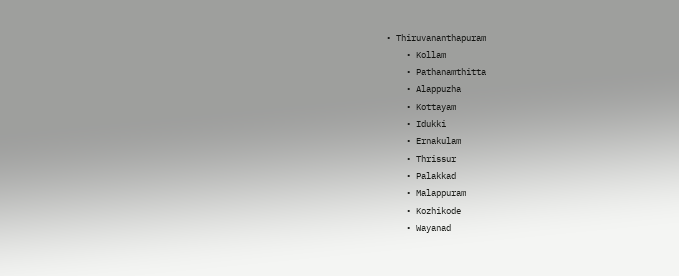• Thiruvananthapuram
    • Kollam
    • Pathanamthitta
    • Alappuzha
    • Kottayam
    • Idukki
    • Ernakulam
    • Thrissur
    • Palakkad
    • Malappuram
    • Kozhikode
    • Wayanad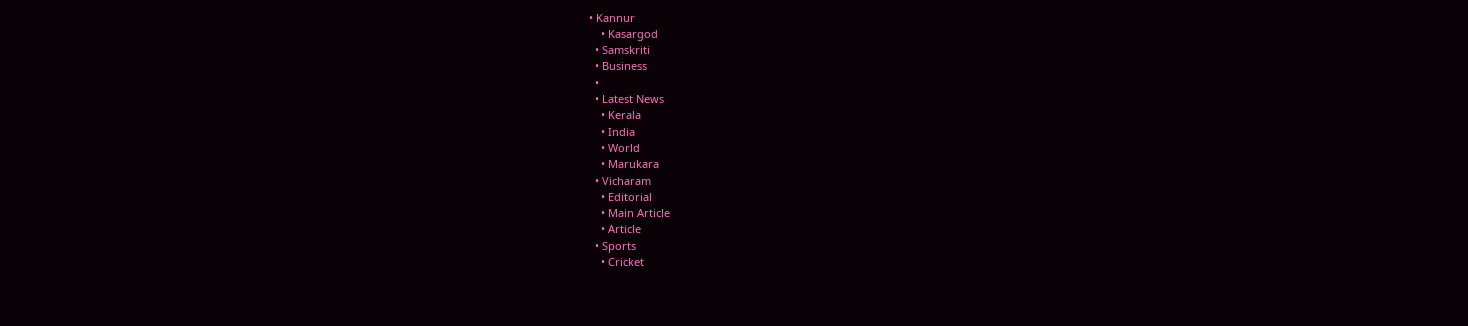• Kannur
    • Kasargod
  • Samskriti
  • Business
  •
  • Latest News
    • Kerala
    • India
    • World
    • Marukara
  • Vicharam
    • Editorial
    • Main Article
    • Article
  • Sports
    • Cricket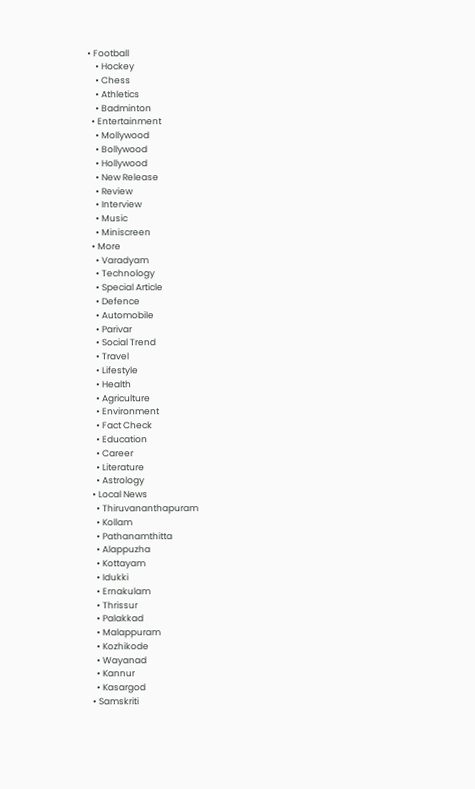• Football
    • Hockey
    • Chess
    • Athletics
    • Badminton
  • Entertainment
    • Mollywood
    • Bollywood
    • Hollywood
    • New Release
    • Review
    • Interview
    • Music
    • Miniscreen
  • More
    • Varadyam
    • Technology
    • Special Article
    • Defence
    • Automobile
    • Parivar
    • Social Trend
    • Travel
    • Lifestyle
    • Health
    • Agriculture
    • Environment
    • Fact Check
    • Education
    • Career
    • Literature
    • Astrology
  • Local News
    • Thiruvananthapuram
    • Kollam
    • Pathanamthitta
    • Alappuzha
    • Kottayam
    • Idukki
    • Ernakulam
    • Thrissur
    • Palakkad
    • Malappuram
    • Kozhikode
    • Wayanad
    • Kannur
    • Kasargod
  • Samskriti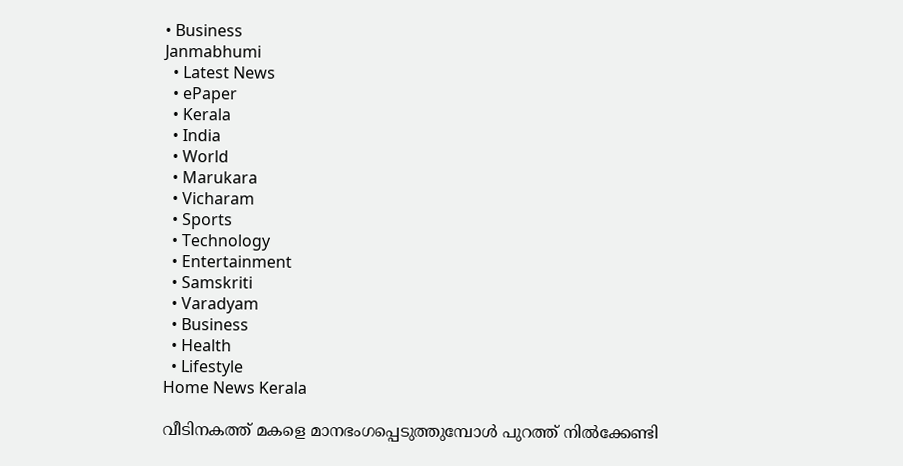• Business
Janmabhumi
  • Latest News
  • ePaper
  • Kerala
  • India
  • World
  • Marukara
  • Vicharam
  • Sports
  • Technology
  • Entertainment
  • Samskriti
  • Varadyam
  • Business
  • Health
  • Lifestyle
Home News Kerala

വീടിനകത്ത് മകളെ മാനഭംഗപ്പെടുത്തുമ്പോള്‍ പുറത്ത് നില്‍ക്കേണ്ടി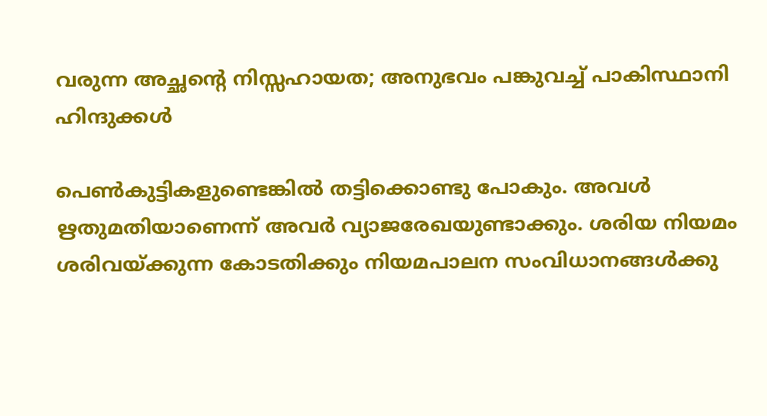വരുന്ന അച്ഛന്റെ നിസ്സഹായത; അനുഭവം പങ്കുവച്ച് പാകിസ്ഥാനി ഹിന്ദുക്കള്‍

പെണ്‍കുട്ടികളുണ്ടെങ്കില്‍ തട്ടിക്കൊണ്ടു പോകും. അവള്‍ ഋതുമതിയാണെന്ന് അവര്‍ വ്യാജരേഖയുണ്ടാക്കും. ശരിയ നിയമം ശരിവയ്‌ക്കുന്ന കോടതിക്കും നിയമപാലന സംവിധാനങ്ങള്‍ക്കു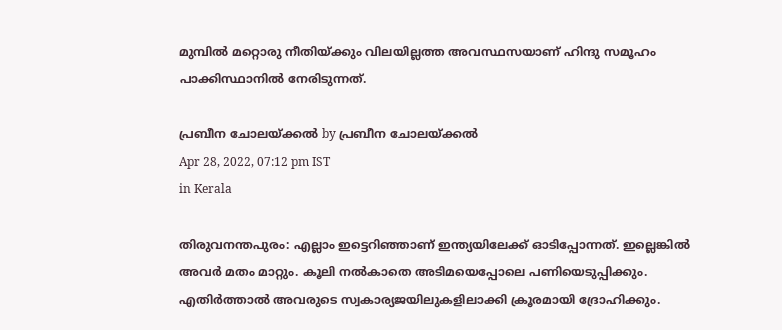മുമ്പില്‍ മറ്റൊരു നീതിയ്‌ക്കും വിലയില്ലത്ത അവസ്ഥസയാണ് ഹിന്ദു സമൂഹം പാക്കിസ്ഥാനില്‍ നേരിടുന്നത്.

പ്രബീന ചോലയ്‌ക്കല്‍ by പ്രബീന ചോലയ്‌ക്കല്‍
Apr 28, 2022, 07:12 pm IST
in Kerala

തിരുവനന്തപുരം: എല്ലാം ഇട്ടെറിഞ്ഞാണ് ഇന്ത്യയിലേക്ക് ഓടിപ്പോന്നത്. ഇല്ലെങ്കില്‍ അവര്‍ മതം മാറ്റും. കൂലി നല്‍കാതെ അടിമയെപ്പോലെ പണിയെടുപ്പിക്കും. എതിര്‍ത്താല്‍ അവരുടെ സ്വകാര്യജയിലുകളിലാക്കി ക്രൂരമായി ദ്രോഹിക്കും.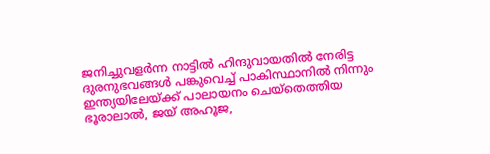ജനിച്ചുവളര്‍ന്ന നാട്ടില്‍ ഹിന്ദുവായതില്‍ നേരിട്ട ദുരനുഭവങ്ങള്‍ പങ്കുവെച്ച് പാകിസ്ഥാനില്‍ നിന്നും ഇന്ത്യയിലേയ്‌ക്ക് പാലായനം ചെയ്‌തെത്തിയ ഭൂരാലാല്‍, ജയ് അഹൂജ,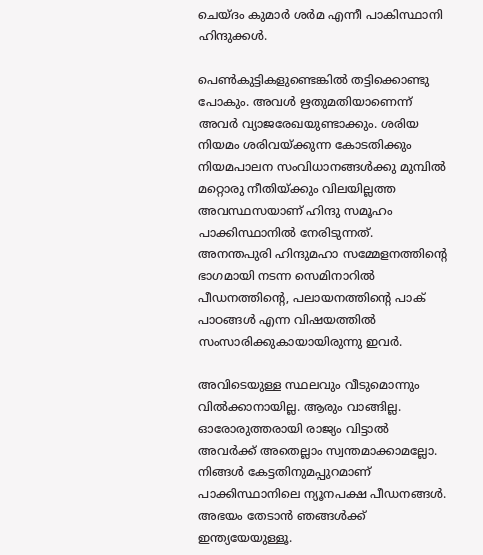ചെയ്ദം കുമാര്‍ ശര്‍മ എന്നീ പാകിസ്ഥാനി ഹിന്ദുക്കള്‍.

പെണ്‍കുട്ടികളുണ്ടെങ്കില്‍ തട്ടിക്കൊണ്ടു പോകും. അവള്‍ ഋതുമതിയാണെന്ന് അവര്‍ വ്യാജരേഖയുണ്ടാക്കും. ശരിയ നിയമം ശരിവയ്‌ക്കുന്ന കോടതിക്കും നിയമപാലന സംവിധാനങ്ങള്‍ക്കു മുമ്പില്‍ മറ്റൊരു നീതിയ്‌ക്കും വിലയില്ലത്ത അവസ്ഥസയാണ് ഹിന്ദു സമൂഹം പാക്കിസ്ഥാനില്‍ നേരിടുന്നത്. അനന്തപുരി ഹിന്ദുമഹാ സമ്മേളനത്തിന്റെ ഭാഗമായി നടന്ന സെമിനാറില്‍ പീഡനത്തിന്റെ, പലായനത്തിന്റെ പാക് പാഠങ്ങള്‍ എന്ന വിഷയത്തില്‍ സംസാരിക്കുകായായിരുന്നു ഇവര്‍.

അവിടെയുള്ള സ്ഥലവും വീടുമൊന്നും വില്‍ക്കാനായില്ല. ആരും വാങ്ങില്ല. ഓരോരുത്തരായി രാജ്യം വിട്ടാല്‍ അവര്‍ക്ക് അതെല്ലാം സ്വന്തമാക്കാമല്ലോ. നിങ്ങള്‍ കേട്ടതിനുമപ്പുറമാണ് പാക്കിസ്ഥാനിലെ ന്യൂനപക്ഷ പീഡനങ്ങള്‍. അഭയം തേടാന്‍ ഞങ്ങള്‍ക്ക് ഇന്ത്യയേയുള്ളൂ.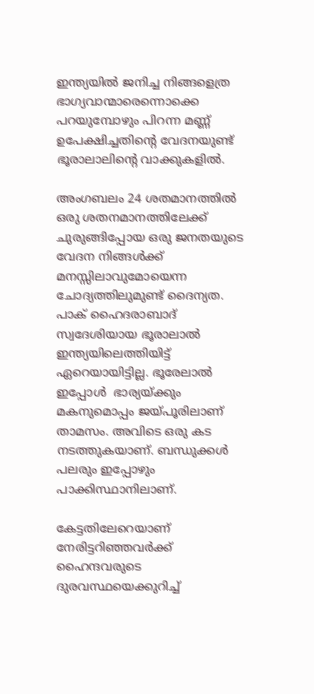ഇന്ത്യയില്‍ ജനിച്ച നിങ്ങളെത്ര ഭാഗ്യവാന്മാരെന്നൊക്കെ പറയുമ്പോഴും പിറന്ന മണ്ണ് ഉപേക്ഷിച്ചതിന്റെ വേദനയുണ്ട് ഭൂരാലാലിന്റെ വാക്കുകളില്‍.

അംഗബലം 24 ശതമാനത്തില്‍ ഒരു ശതനമാനത്തിലേക്ക് ചുരുങ്ങിപ്പോയ ഒരു ജനതയുടെ വേദന നിങ്ങള്‍ക്ക് മനസ്സിലാവുമോയെന്ന ചോദ്യത്തിലുമുണ്ട് ദൈന്യത. പാക് ഹൈദരാബാദ് സ്വദേശിയായ ഭൂരാലാല്‍ ഇന്ത്യയിലെത്തിയിട്ട് ഏറെയായിട്ടില്ല. ഭൂരേലാല്‍ ഇപ്പോള്‍  ഭാര്യയ്‌ക്കും മകനുമൊപ്പം ജയ്‌പൂരിലാണ് താമസം. അവിടെ ഒരു കട നടത്തുകയാണ്. ബന്ധുക്കള്‍ പലരും ഇപ്പോഴും പാക്കിസ്ഥാനിലാണ്.

കേട്ടതിലേറെയാണ് നേരിട്ടറിഞ്ഞവര്‍ക്ക് ഹൈന്ദവരുടെ ദുരവസ്ഥയെക്കുറിച്ച്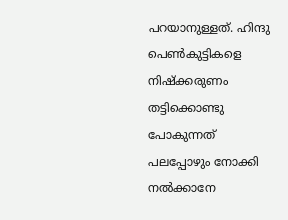പറയാനുള്ളത്. ഹിന്ദു പെണ്‍കുട്ടികളെ നിഷ്‌ക്കരുണം തട്ടിക്കൊണ്ടു പോകുന്നത് പലപ്പോഴും നോക്കി നല്‍ക്കാനേ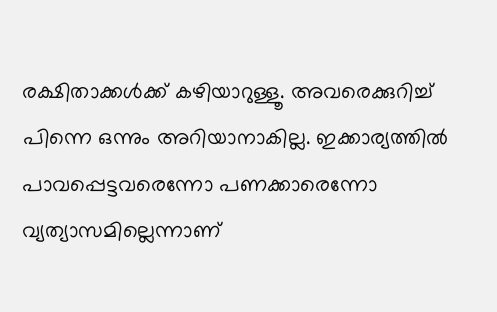രക്ഷിതാക്കള്‍ക്ക് കഴിയാറുള്ളൂ. അവരെക്കുറിച്ച് പിന്നെ ഒന്നും അറിയാനാകില്ല. ഇക്കാര്യത്തില്‍ പാവപ്പെട്ടവരെന്നോ പണക്കാരെന്നോ വ്യത്യാസമില്ലെന്നാണ്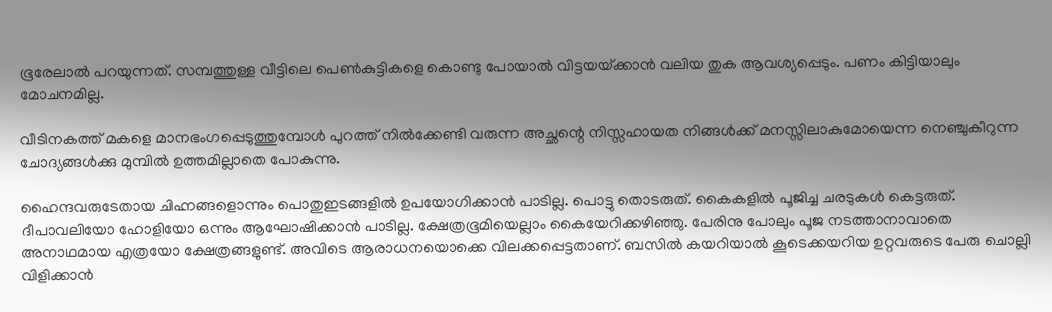ഭൂരേലാല്‍ പറയുന്നത്. സമ്പത്തുള്ള വീട്ടിലെ പെണ്‍കുട്ടികളെ കൊണ്ടു പോയാല്‍ വിട്ടയയ്‌ക്കാന്‍ വലിയ തുക ആവശ്യപ്പെടും. പണം കിട്ടിയാലും മോചനമില്ല.

വീടിനകത്ത് മകളെ മാനഭംഗപ്പെടുത്തുമ്പോള്‍ പുറത്ത് നില്‍ക്കേണ്ടി വരുന്ന അച്ഛന്റെ നിസ്സഹായത നിങ്ങള്‍ക്ക് മനസ്സിലാകുമോയെന്ന നെഞ്ചുകീറുന്ന ചോദ്യങ്ങള്‍ക്കു മുമ്പില്‍ ഉത്തമില്ലാതെ പോകുന്നു.

ഹൈന്ദവരുടേതായ ചിഹ്നങ്ങളൊന്നും പൊതുഇടങ്ങളില്‍ ഉപയോഗിക്കാന്‍ പാടില്ല. പൊട്ടു തൊടരുത്. കൈകളില്‍ പൂജിച്ച ചരടുകള്‍ കെട്ടരുത്. ദീപാവലിയോ ഹോളിയോ ഒന്നും ആഘോഷിക്കാന്‍ പാടില്ല. ക്ഷേത്രഭൂമിയെല്ലാം കൈയേറിക്കഴിഞ്ഞു. പേരിനു പോലും പൂജ നടത്താനാവാതെ അനാഥമായ എത്രയോ ക്ഷേത്രങ്ങളുണ്ട്. അവിടെ ആരാധനയൊക്കെ വിലക്കപ്പെട്ടതാണ്. ബസില്‍ കയറിയാല്‍ കൂടെക്കയറിയ ഉറ്റവരുടെ പേരു ചൊല്ലി വിളിക്കാന്‍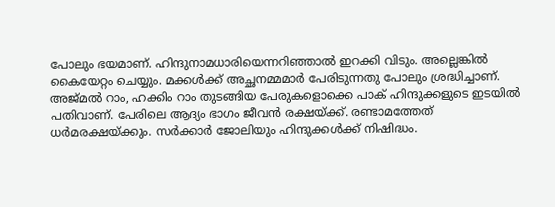പോലും ഭയമാണ്. ഹിന്ദുനാമധാരിയെന്നറിഞ്ഞാല്‍ ഇറക്കി വിടും. അല്ലെങ്കില്‍ കൈയേറ്റം ചെയ്യും. മക്കള്‍ക്ക് അച്ഛനമ്മമാര്‍ പേരിടുന്നതു പോലും ശ്രദ്ധിച്ചാണ്. അജ്മല്‍ റാം, ഹക്കിം റാം തുടങ്ങിയ പേരുകളൊക്കെ പാക് ഹിന്ദുക്കളുടെ ഇടയില്‍ പതിവാണ്. പേരിലെ ആദ്യം ഭാഗം ജീവന്‍ രക്ഷയ്‌ക്ക്. രണ്ടാമത്തേത് ധര്‍മരക്ഷയ്‌ക്കും. സര്‍ക്കാര്‍ ജോലിയും ഹിന്ദുക്കള്‍ക്ക് നിഷിദ്ധം.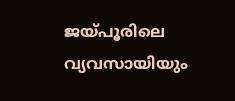ജയ്‌പൂരിലെ വ്യവസായിയും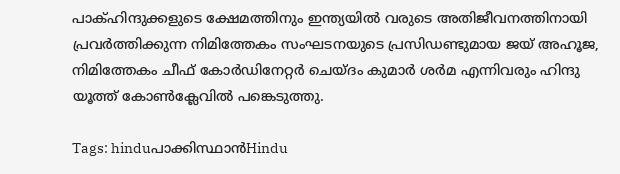പാക്ഹിന്ദുക്കളുടെ ക്ഷേമത്തിനും ഇന്ത്യയില്‍ വരുടെ അതിജീവനത്തിനായി പ്രവര്‍ത്തിക്കുന്ന നിമിത്തേകം സംഘടനയുടെ പ്രസിഡണ്ടുമായ ജയ് അഹൂജ, നിമിത്തേകം ചീഫ് കോര്‍ഡിനേറ്റര്‍ ചെയ്ദം കുമാര്‍ ശര്‍മ എന്നിവരും ഹിന്ദു യൂത്ത് കോണ്‍ക്ലേവില്‍ പങ്കെടുത്തു.

Tags: hinduപാക്കിസ്ഥാന്‍Hindu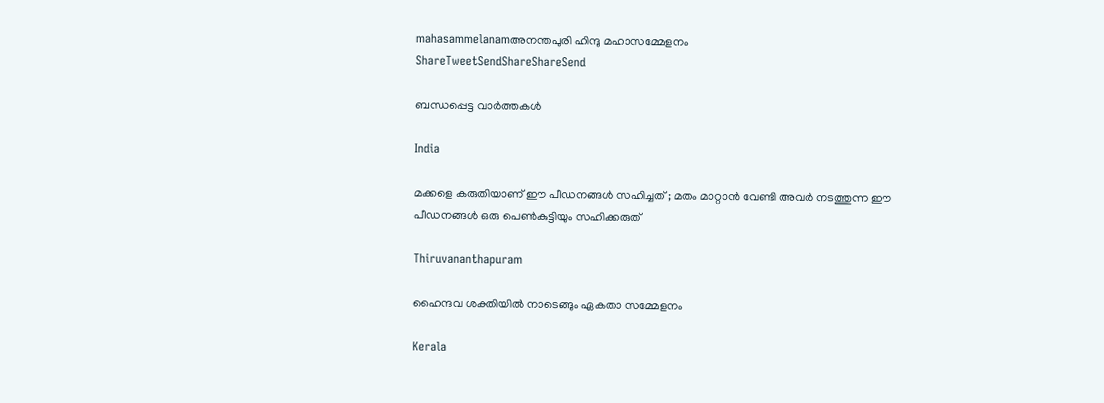mahasammelanamഅനന്തപുരി ഹിന്ദു മഹാസമ്മേളനം
ShareTweetSendShareShareSend

ബന്ധപ്പെട്ട വാര്‍ത്തകള്‍

India

മക്കളെ കരുതിയാണ് ഈ പീഡനങ്ങൾ സഹിച്ചത് ; മതം മാറ്റാൻ വേണ്ടി അവർ നടത്തുന്ന ഈ പീഡനങ്ങൾ ഒരു പെൺകുട്ടിയും സഹിക്കരുത്

Thiruvananthapuram

ഹൈന്ദവ ശക്തിയില്‍ നാടെങ്ങും ഏകതാ സമ്മേളനം

Kerala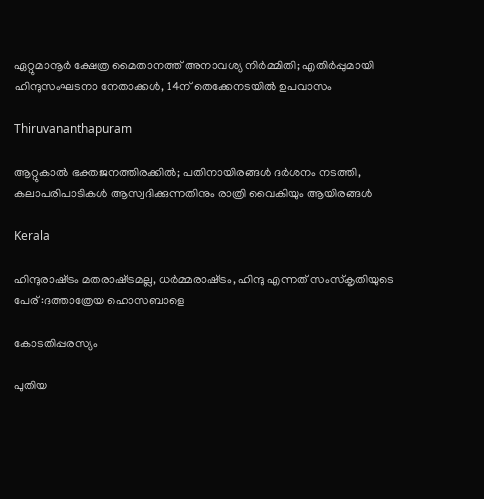ഏറ്റുമാനൂര്‍ ക്ഷേത്ര മൈതാനത്ത് അനാവശ്യ നിര്‍മ്മിതി; എതിർപ്പുമായി ഹിന്ദുസംഘടനാ നേതാക്കള്‍, 14ന് തെക്കേനടയില്‍ ഉപവാസം

Thiruvananthapuram

ആറ്റുകാല്‍ ഭക്തജനത്തിരക്കില്‍; പതിനായിരങ്ങള്‍ ദര്‍ശനം നടത്തി, കലാപരിപാടികള്‍ ആസ്വദിക്കുന്നതിനും രാത്രി വൈകിയും ആയിരങ്ങൾ

Kerala

ഹിന്ദുരാഷ്‌ട്രം മതരാഷ്‌ട്രമല്ല, ധര്‍മ്മരാഷ്‌ട്രം, ഹിന്ദു എന്നത് സംസ്‌കൃതിയുടെ പേര് :ദത്താത്രേയ ഹൊസബാളെ

കോടതിപ്പരസ്യം

പുതിയ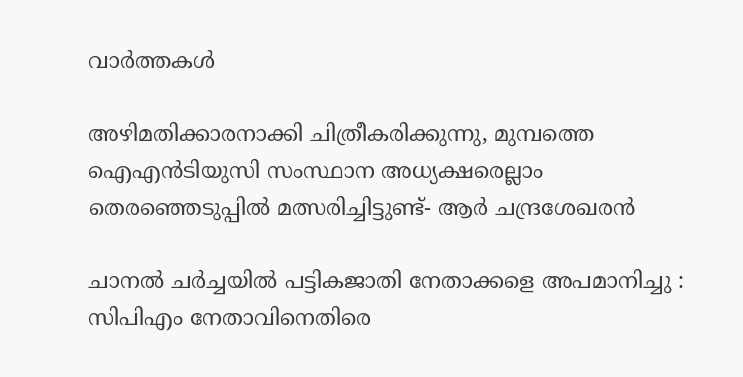വാര്‍ത്തകള്‍

അഴിമതിക്കാരനാക്കി ചിത്രീകരിക്കുന്നു, മുമ്പത്തെ ഐഎന്‍ടിയുസി സംസ്ഥാന അധ്യക്ഷരെല്ലാം തെരഞ്ഞെടുപ്പില്‍ മത്സരിച്ചിട്ടുണ്ട്- ആര്‍ ചന്ദ്രശേഖരന്‍

ചാനൽ ചർച്ചയിൽ പട്ടികജാതി നേതാക്കളെ അപമാനിച്ചു : സിപിഎം നേതാവിനെതിരെ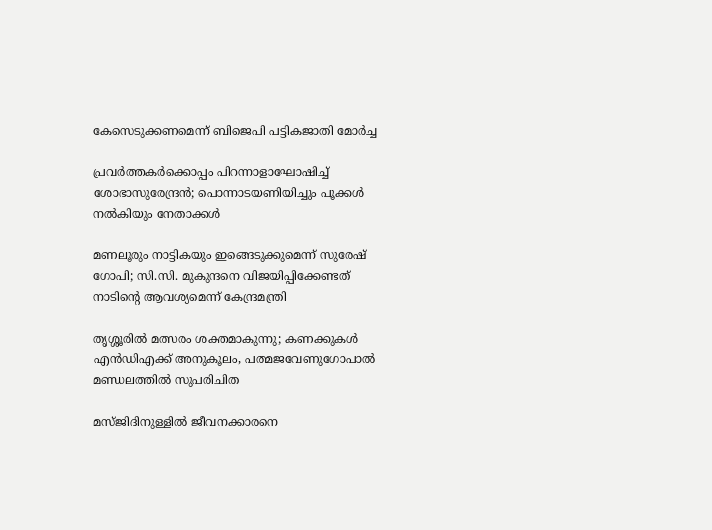കേസെടുക്കണമെന്ന് ബിജെപി പട്ടികജാതി മോർച്ച

പ്രവര്‍ത്തകര്‍ക്കൊപ്പം പിറന്നാളാഘോഷിച്ച് ശോഭാസുരേന്ദ്രന്‍; പൊന്നാടയണിയിച്ചും പൂക്കള്‍ നല്‍കിയും നേതാക്കൾ

മണലൂരും നാട്ടികയും ഇങ്ങെടുക്കുമെന്ന് സുരേഷ് ഗോപി; സി.സി. മുകുന്ദനെ വിജയിപ്പിക്കേണ്ടത് നാടിന്റെ ആവശ്യമെന്ന് കേന്ദ്രമന്ത്രി

തൃശ്ശൂരില്‍ മത്സരം ശക്തമാകുന്നു; കണക്കുകള്‍ എന്‍ഡിഎക്ക് അനുകൂലം, പത്മജവേണുഗോപാൽ മണ്ഡലത്തിൽ സുപരിചിത

മസ്ജിദിനുള്ളിൽ ജീവനക്കാരനെ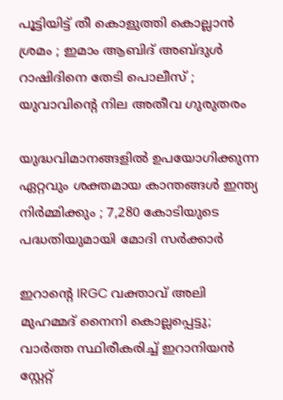പൂട്ടിയിട്ട് തീ കൊളുത്തി കൊല്ലാൻ ശ്രമം ; ഇമാം ആബിദ് അബ്ദുൾ റാഷിദിനെ തേടി പൊലീസ് ; യുവാവിന്റെ നില അതീവ ഗുരുതരം

യുദ്ധവിമാനങ്ങളിൽ ഉപയോഗിക്കുന്ന ഏറ്റവും ശക്തമായ കാന്തങ്ങൾ ഇന്ത്യ നിർമ്മിക്കും ; 7,280 കോടിയുടെ പദ്ധതിയുമായി മോദി സർക്കാർ

ഇറാന്റെ IRGC വക്താവ് അലി മുഹമ്മദ് നൈനി കൊല്ലപ്പെട്ടു; വാർത്ത സ്ഥിരീകരിച്ച് ഇറാനിയൻ സ്റ്റേറ്റ്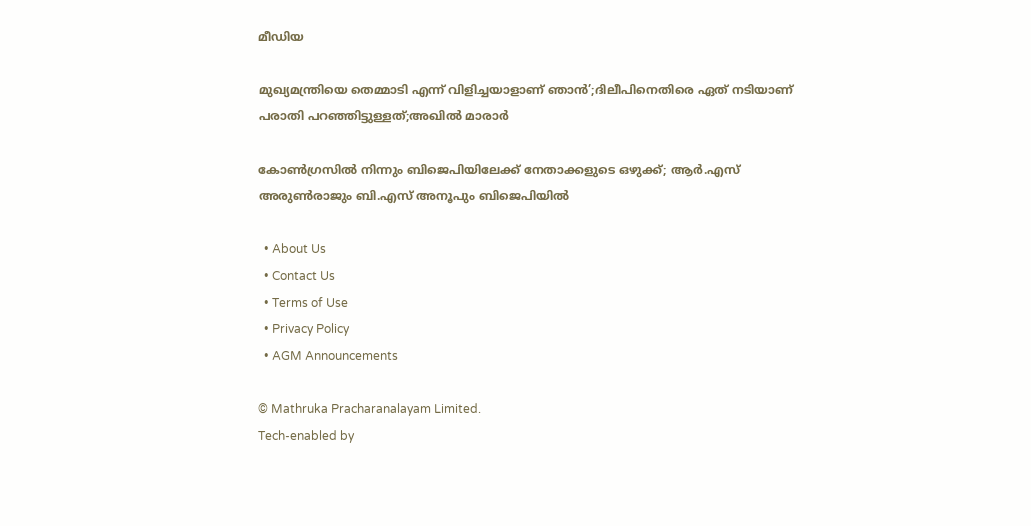മീഡിയ

മുഖ്യമന്ത്രിയെ തെമ്മാടി എന്ന് വിളിച്ചയാളാണ് ഞാൻ’;ദിലീപിനെതിരെ ഏത് നടിയാണ് പരാതി പറഞ്ഞിട്ടുള്ളത്;അഖിൽ മാരാർ

കോൺഗ്രസിൽ നിന്നും ബിജെപിയിലേക്ക് നേതാക്കളുടെ ഒഴുക്ക്; ആർ.എസ് അരുൺരാജും ബി.എസ് അനൂപും ബിജെപിയിൽ

  • About Us
  • Contact Us
  • Terms of Use
  • Privacy Policy
  • AGM Announcements

© Mathruka Pracharanalayam Limited.
Tech-enabled by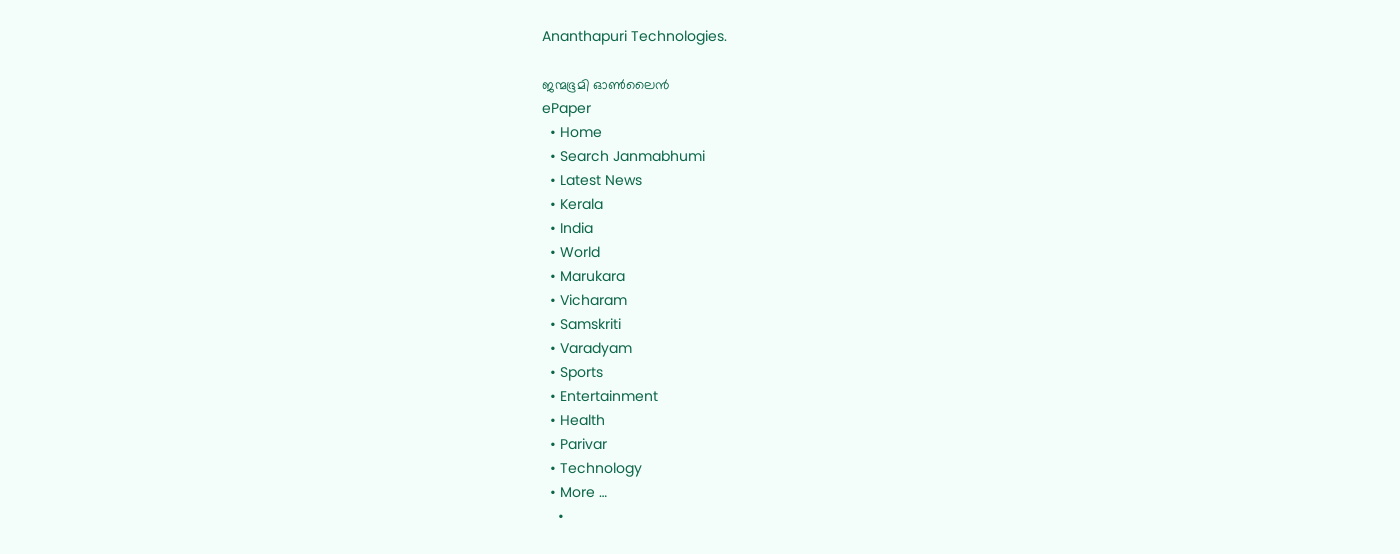Ananthapuri Technologies.

ജന്മഭൂമി ഓണ്‍ലൈന്‍
ePaper
  • Home
  • Search Janmabhumi
  • Latest News
  • Kerala
  • India
  • World
  • Marukara
  • Vicharam
  • Samskriti
  • Varadyam
  • Sports
  • Entertainment
  • Health
  • Parivar
  • Technology
  • More …
    •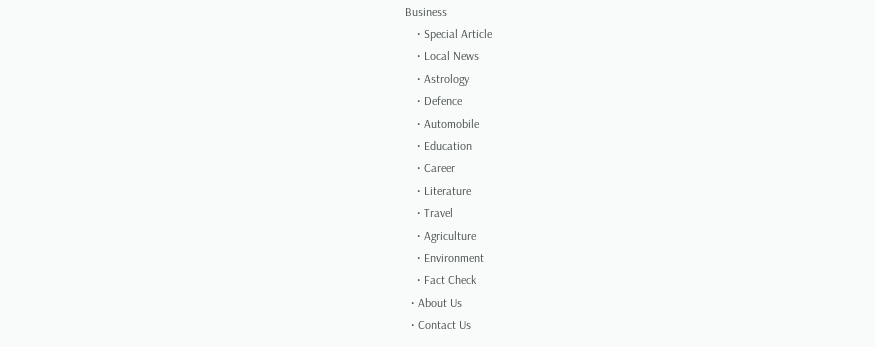Business
    • Special Article
    • Local News
    • Astrology
    • Defence
    • Automobile
    • Education
    • Career
    • Literature
    • Travel
    • Agriculture
    • Environment
    • Fact Check
  • About Us
  • Contact Us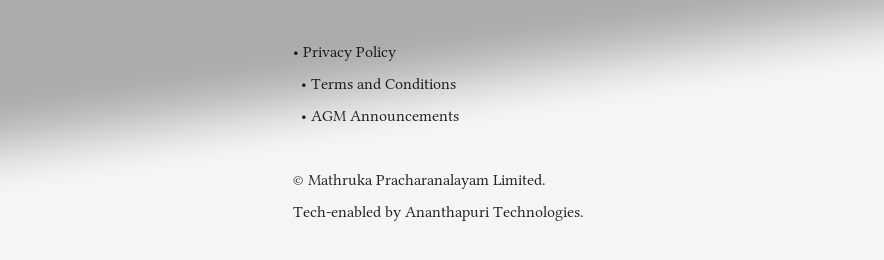• Privacy Policy
  • Terms and Conditions
  • AGM Announcements

© Mathruka Pracharanalayam Limited.
Tech-enabled by Ananthapuri Technologies.